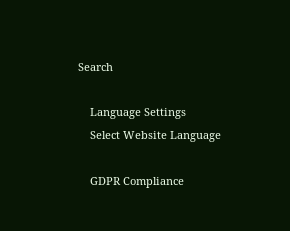Search

    Language Settings
    Select Website Language

    GDPR Compliance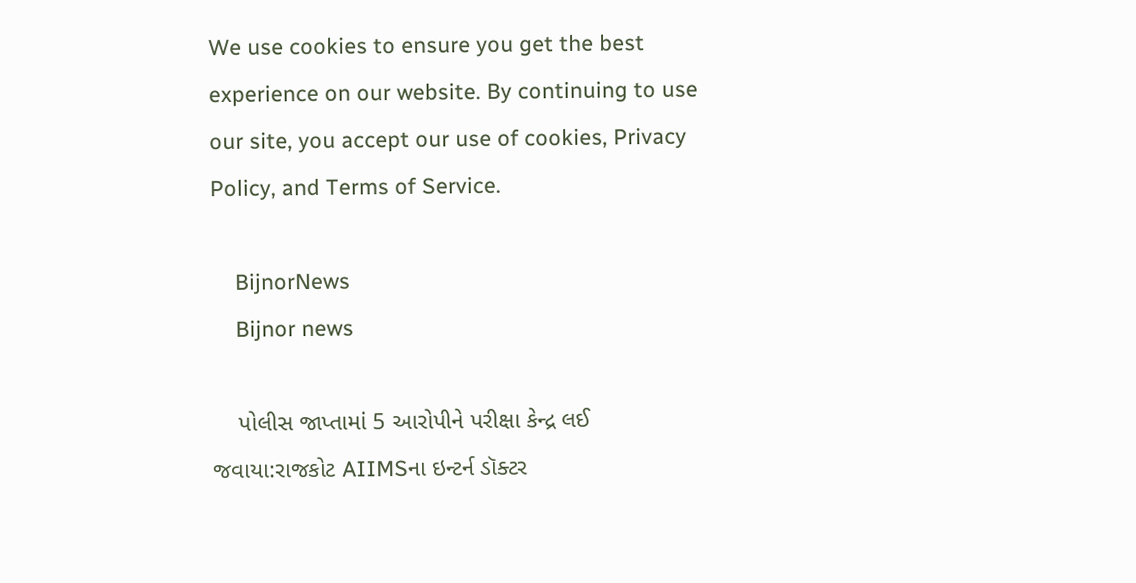We use cookies to ensure you get the best experience on our website. By continuing to use our site, you accept our use of cookies, Privacy Policy, and Terms of Service.

    BijnorNews
    Bijnor news

    પોલીસ જાપ્તામાં 5 આરોપીને પરીક્ષા કેન્દ્ર લઈ જવાયા:રાજકોટ AIIMSના ઇન્ટર્ન ડૉક્ટર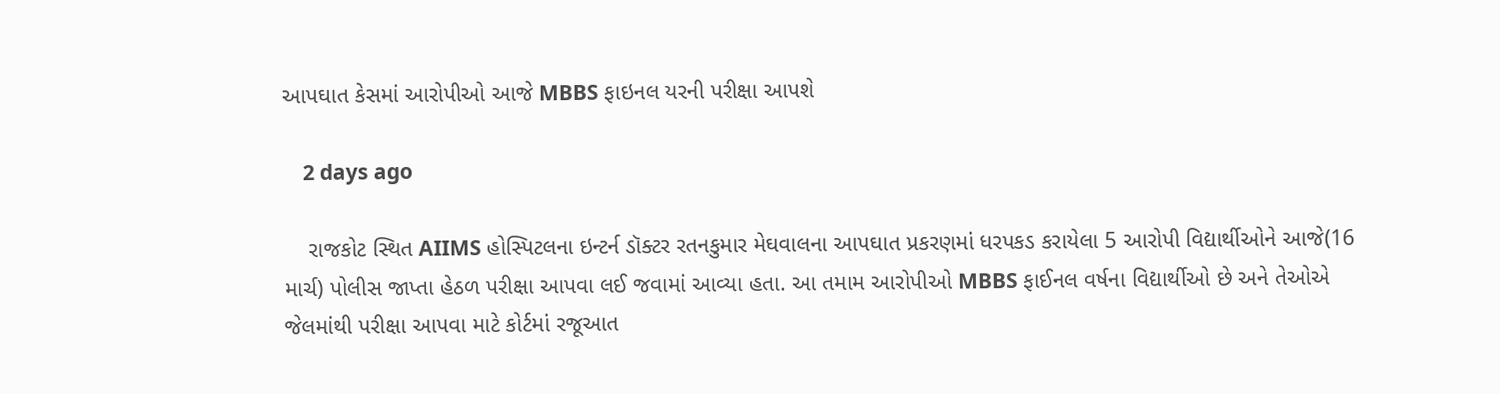આપઘાત કેસમાં આરોપીઓ આજે MBBS ફાઇનલ યરની પરીક્ષા આપશે

    2 days ago

    રાજકોટ સ્થિત AIIMS હોસ્પિટલના ઇન્ટર્ન ડૉક્ટર રતનકુમાર મેઘવાલના આપઘાત પ્રકરણમાં ધરપકડ કરાયેલા 5 આરોપી વિદ્યાર્થીઓને આજે(16 માર્ચ) પોલીસ જાપ્તા હેઠળ પરીક્ષા આપવા લઈ જવામાં આવ્યા હતા. આ તમામ આરોપીઓ MBBS ફાઈનલ વર્ષના વિદ્યાર્થીઓ છે અને તેઓએ જેલમાંથી પરીક્ષા આપવા માટે કોર્ટમાં રજૂઆત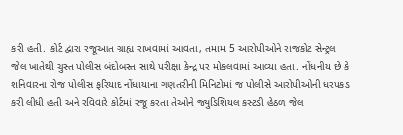કરી હતી. કોર્ટ દ્વારા રજૂઆત ગ્રાહ્ય રાખવામાં આવતા, તમામ 5 આરોપીઓને રાજકોટ સેન્ટ્રલ જેલ ખાતેથી ચુસ્ત પોલીસ બંદોબસ્ત સાથે પરીક્ષા કેન્દ્ર પર મોકલવામાં આવ્યા હતા. નોંધનીય છે કે શનિવારના રોજ પોલીસ ફરિયાદ નોંધાયાના ગણતરીની મિનિટોમાં જ પોલીસે આરોપીઓની ધરપકડ કરી લીધી હતી અને રવિવારે કોર્ટમાં રજૂ કરતા તેઓને જ્યુડિશિયલ કસ્ટડી હેઠળ જેલ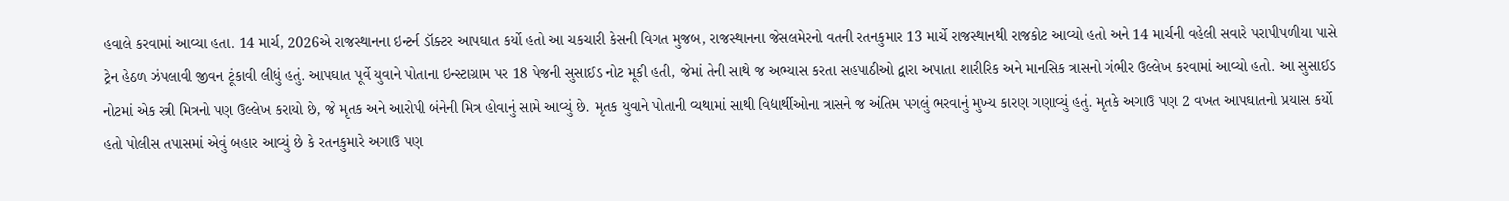હવાલે કરવામાં આવ્યા હતા. 14 માર્ચ, 2026એ રાજસ્થાનના ઇન્ટર્ન ડૉક્ટર આપઘાત કર્યો હતો આ ચકચારી કેસની વિગત મુજબ, રાજસ્થાનના જેસલમેરનો વતની રતનકુમાર 13 માર્ચે રાજસ્થાનથી રાજકોટ આવ્યો હતો અને 14 માર્ચની વહેલી સવારે પરાપીપળીયા પાસે ટ્રેન હેઠળ ઝંપલાવી જીવન ટૂંકાવી લીધું હતું. આપઘાત પૂર્વે યુવાને પોતાના ઇન્સ્ટાગ્રામ પર 18 પેજની સુસાઈડ નોટ મૂકી હતી, જેમાં તેની સાથે જ અભ્યાસ કરતા સહપાઠીઓ દ્વારા અપાતા શારીરિક અને માનસિક ત્રાસનો ગંભીર ઉલ્લેખ કરવામાં આવ્યો હતો. આ સુસાઈડ નોટમાં એક સ્ત્રી મિત્રનો પણ ઉલ્લેખ કરાયો છે, જે મૃતક અને આરોપી બંનેની મિત્ર હોવાનું સામે આવ્યું છે. મૃતક યુવાને પોતાની વ્યથામાં સાથી વિદ્યાર્થીઓના ત્રાસને જ અંતિમ પગલું ભરવાનું મુખ્ય કારણ ગણાવ્યું હતું. મૃતકે અગાઉ પણ 2 વખત આપઘાતનો પ્રયાસ કર્યો હતો પોલીસ તપાસમાં એવું બહાર આવ્યું છે કે રતનકુમારે અગાઉ પણ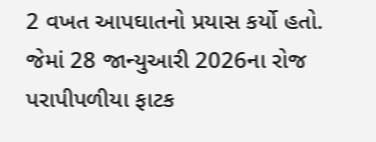2 વખત આપઘાતનો પ્રયાસ કર્યો હતો. જેમાં 28 જાન્યુઆરી 2026ના રોજ પરાપીપળીયા ફાટક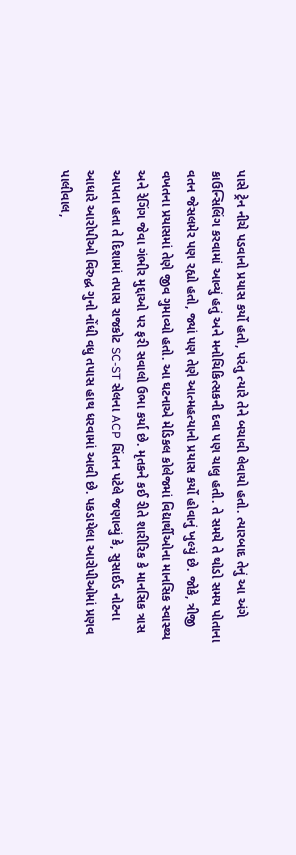પાસે ટ્રેન નીચે પડવાનો પ્રયાસ કર્યો હતો, પરંતુ ત્યારે તેને બચાવી લેવાયો હતો. ત્યારબાદ તેનું આ અંગે કાઉન્સિલિંગ કરવામાં આવ્યું હતું અને મનોચિકિત્સકની દવા પણ ચાલુ હતી. તે સમયે તે થોડો સમય પોતાના વતન જેસલમેર પણ રહ્યો હતો, જ્યાં પણ તેણે આત્મહત્યાનો પ્રયાસ કર્યો હોવાનું ખુલ્યું છે. જોકે, ત્રીજી વખતના પ્રયાસમાં તેણે જીવ ગુમાવ્યો હતો. આ ઘટનાએ મેડિકલ કોલેજમાં વિદ્યાર્થીઓના માનસિક સ્વાસ્થ્ય અને રેગિંગ જેવા ગંભીર મુદ્દાઓ પર ફરી સવાલો ઉભા કર્યા છે. મૃતકને કઈ રીતે શારીરિક કે માનસિક ત્રાસ આપતા હતા તે દિશામાં તપાસ રાજકોટ SC-ST સેલના ACP ચિંતન પટેલે જણાવ્યું કે, સુસાઈડ નોટના આધારે આરોપીઓ વિરુદ્ધ ગુનો નોંધી વધુ તપાસ હાથ ધરવામાં આવી છે. પકડાયેલા આરોપીઓમાં પ્રણવ પાલીવાલ,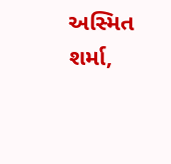અસ્મિત શર્મા,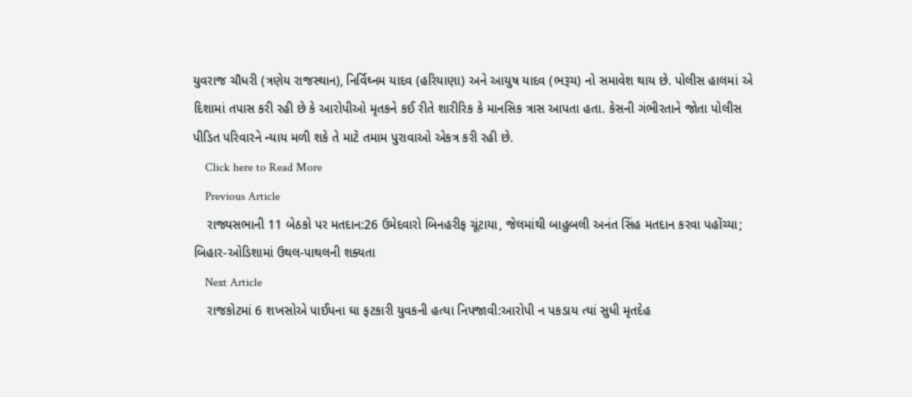યુવરાજ ચૌધરી (ત્રણેય રાજસ્થાન), નિર્વિઘ્નમ યાદવ (હરિયાણા) અને આયુષ યાદવ (ભરૂચ) નો સમાવેશ થાય છે. પોલીસ હાલમાં એ દિશામાં તપાસ કરી રહી છે કે આરોપીઓ મૃતકને કઈ રીતે શારીરિક કે માનસિક ત્રાસ આપતા હતા. કેસની ગંભીરતાને જોતા પોલીસ પીડિત પરિવારને ન્યાય મળી શકે તે માટે તમામ પુરાવાઓ એકત્ર કરી રહી છે.
    Click here to Read More
    Previous Article
    રાજ્યસભાની 11 બેઠકો પર મતદાન:26 ઉમેદવારો બિનહરીફ ચૂંટાયા, જેલમાંથી બાહુબલી અનંત સિંહ મતદાન કરવા પહોંચ્યા; બિહાર-ઓડિશામાં ઉથલ-પાથલની શક્યતા
    Next Article
    રાજકોટમાં 6 શખસોએ પાઈપના ઘા ફટકારી યુવકની હત્યા નિપજાવી:આરોપી ન પકડાય ત્યાં સુધી મૃતદેહ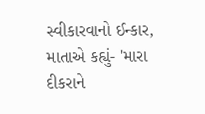સ્વીકારવાનો ઈન્કાર, માતાએ કહ્યું- 'મારા દીકરાને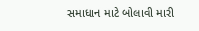સમાધાન માટે બોલાવી મારી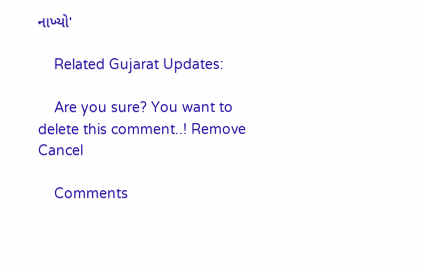નાખ્યો'

    Related Gujarat Updates:

    Are you sure? You want to delete this comment..! Remove Cancel

    Comments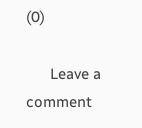(0)

      Leave a comment